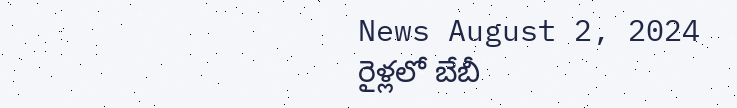News August 2, 2024
రైళ్లలో బేబీ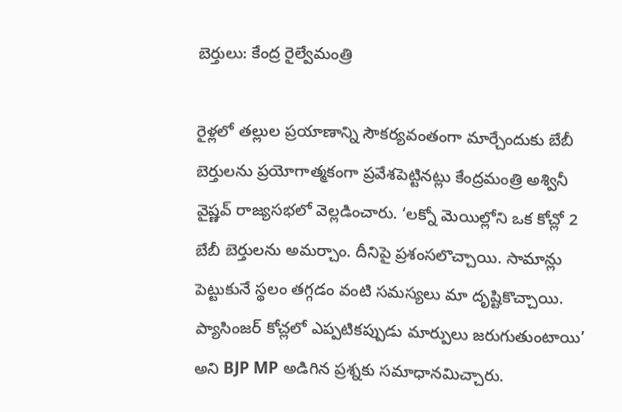బెర్తులు: కేంద్ర రైల్వేమంత్రి

రైళ్లలో తల్లుల ప్రయాణాన్ని సౌకర్యవంతంగా మార్చేందుకు బేబీ బెర్తులను ప్రయోగాత్మకంగా ప్రవేశపెట్టినట్లు కేంద్రమంత్రి అశ్వినీ వైష్ణవ్ రాజ్యసభలో వెల్లడించారు. ‘లక్నో మెయిల్లోని ఒక కోచ్లో 2 బేబీ బెర్తులను అమర్చాం. దీనిపై ప్రశంసలొచ్చాయి. సామాన్లు పెట్టుకునే స్థలం తగ్గడం వంటి సమస్యలు మా దృష్టికొచ్చాయి. ప్యాసింజర్ కోచ్లలో ఎప్పటికప్పుడు మార్పులు జరుగుతుంటాయి’ అని BJP MP అడిగిన ప్రశ్నకు సమాధానమిచ్చారు.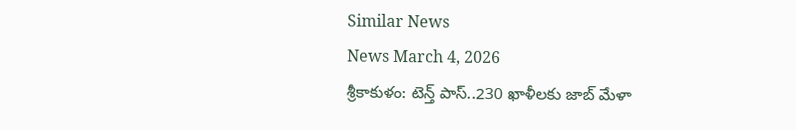Similar News
News March 4, 2026
శ్రీకాకుళం: టెన్త్ పాస్..230 ఖాళీలకు జాబ్ మేళా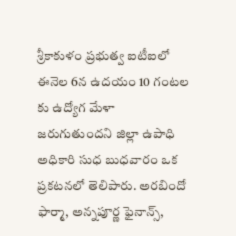శ్రీకాకుళం ప్రభుత్వ ఐటీఐలో ఈనెల 6న ఉదయం 10 గంటల కు ఉద్యోగ మేళా జరుగుతుందని జిల్లా ఉపాధి అధికారి సుధ బుధవారం ఒక ప్రకటనలో తెలిపారు. అరబిందో ఫార్మా, అన్నపూర్ణ ఫైనాన్స్,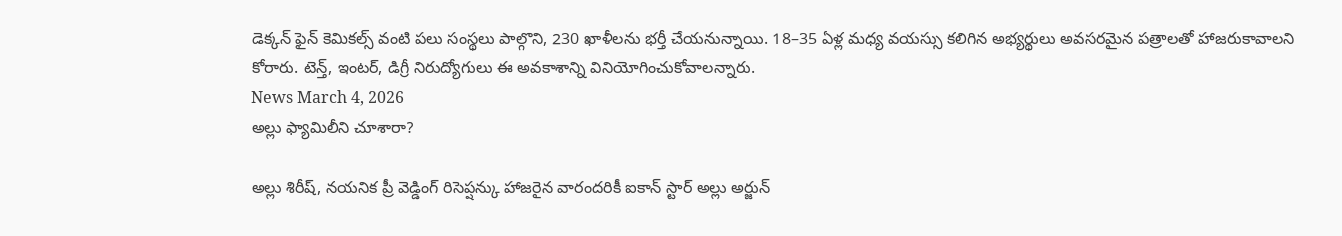డెక్కన్ ఫైన్ కెమికల్స్ వంటి పలు సంస్థలు పాల్గొని, 230 ఖాళీలను భర్తీ చేయనున్నాయి. 18–35 ఏళ్ల మధ్య వయస్సు కలిగిన అభ్యర్థులు అవసరమైన పత్రాలతో హాజరుకావాలని కోరారు. టెన్త్, ఇంటర్, డిగ్రీ నిరుద్యోగులు ఈ అవకాశాన్ని వినియోగించుకోవాలన్నారు.
News March 4, 2026
అల్లు ఫ్యామిలీని చూశారా?

అల్లు శిరీష్, నయనిక ప్రీ వెడ్డింగ్ రిసెప్షన్కు హాజరైన వారందరికీ ఐకాన్ స్టార్ అల్లు అర్జున్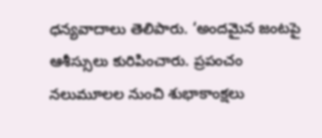ధన్యవాదాలు తెలిపారు. ‘అందమైన జంటపై ఆశీస్సులు కురిపించారు. ప్రపంచం నలుమూలల నుంచి శుభాకాంక్షలు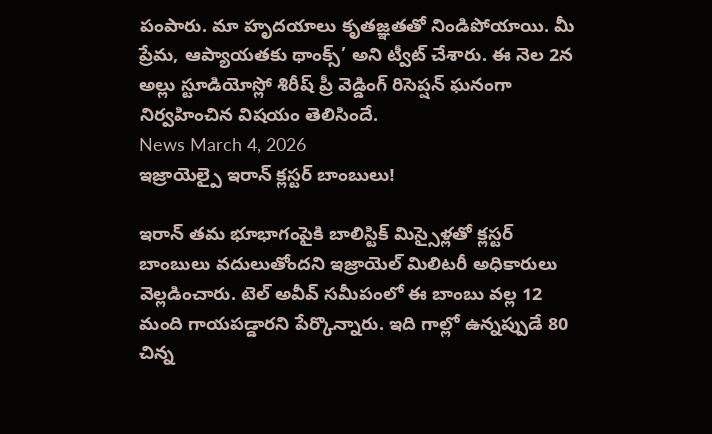పంపారు. మా హృదయాలు కృతజ్ఞతతో నిండిపోయాయి. మీ ప్రేమ, ఆప్యాయతకు థాంక్స్’ అని ట్వీట్ చేశారు. ఈ నెల 2న అల్లు స్టూడియోస్లో శిరీష్ ప్రీ వెడ్డింగ్ రిసెప్షన్ ఘనంగా నిర్వహించిన విషయం తెలిసిందే.
News March 4, 2026
ఇజ్రాయెల్పై ఇరాన్ క్లస్టర్ బాంబులు!

ఇరాన్ తమ భూభాగంపైకి బాలిస్టిక్ మిస్సైళ్లతో క్లస్టర్ బాంబులు వదులుతోందని ఇజ్రాయెల్ మిలిటరీ అధికారులు వెల్లడించారు. టెల్ అవీవ్ సమీపంలో ఈ బాంబు వల్ల 12 మంది గాయపడ్డారని పేర్కొన్నారు. ఇది గాల్లో ఉన్నప్పుడే 80 చిన్న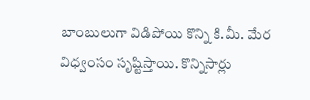బాంబులుగా విడిపోయి కొన్ని కి.మీ. మేర విధ్వంసం సృష్టిస్తాయి. కొన్నిసార్లు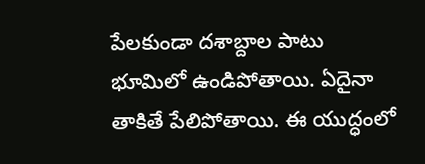పేలకుండా దశాబ్దాల పాటు భూమిలో ఉండిపోతాయి. ఏదైనా తాకితే పేలిపోతాయి. ఈ యుద్ధంలో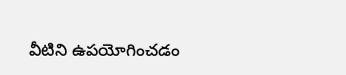వీటిని ఉపయోగించడం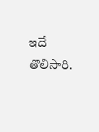ఇదే తొలిసారి.